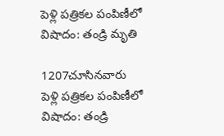పెళ్లి పత్రికల పంపిణీలో విషాదం: తండ్రి మృతి

1207చూసినవారు
పెళ్లి పత్రికల పంపిణీలో విషాదం: తండ్రి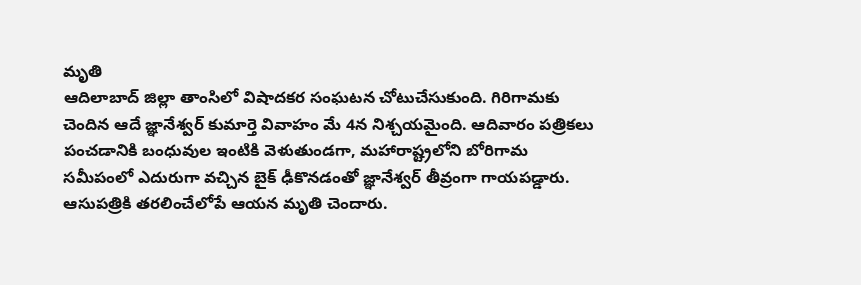మృతి
ఆదిలాబాద్ జిల్లా తాంసిలో విషాదకర సంఘటన చోటుచేసుకుంది. గిరిగామకు చెందిన ఆదే జ్ఞానేశ్వర్ కుమార్తె వివాహం మే 4న నిశ్చయమైంది. ఆదివారం పత్రికలు పంచడానికి బంధువుల ఇంటికి వెళుతుండగా, మహారాష్ట్రలోని బోరిగామ సమీపంలో ఎదురుగా వచ్చిన బైక్ ఢీకొనడంతో జ్ఞానేశ్వర్ తీవ్రంగా గాయపడ్డారు. ఆసుపత్రికి తరలించేలోపే ఆయన మృతి చెందారు.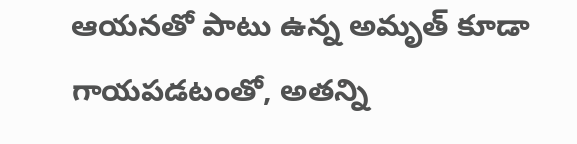ఆయనతో పాటు ఉన్న అమృత్ కూడా గాయపడటంతో, అతన్ని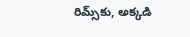రిమ్స్‌కు, అక్కడి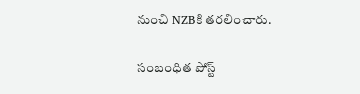నుంచి NZBకి తరలించారు.

సంబంధిత పోస్ట్